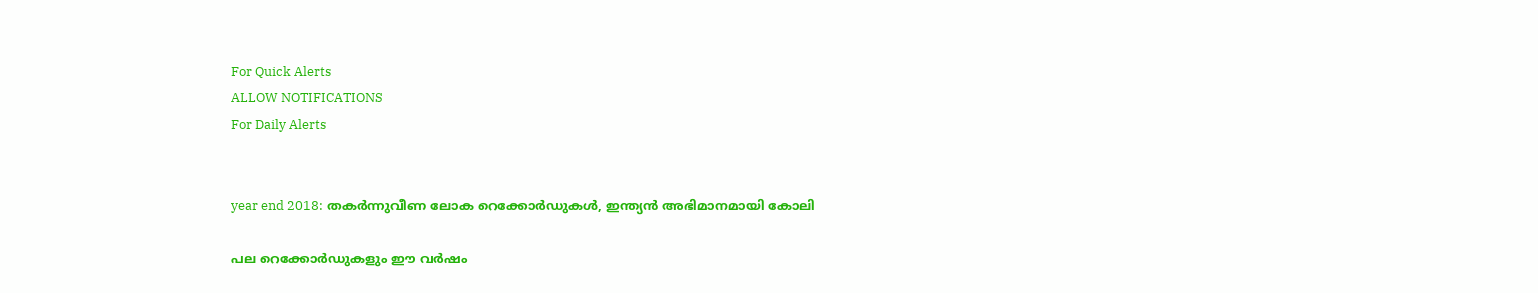For Quick Alerts
ALLOW NOTIFICATIONS
For Daily Alerts


year end 2018: തകര്‍ന്നുവീണ ലോക റെക്കോര്‍ഡുകള്‍, ഇന്ത്യന്‍ അഭിമാനമായി കോലി

പല റെക്കോര്‍ഡുകളും ഈ വര്‍ഷം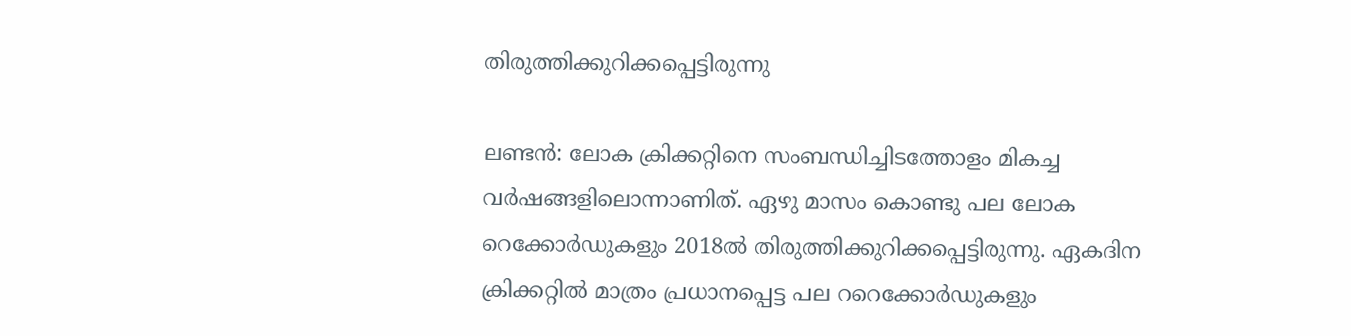തിരുത്തിക്കുറിക്കപ്പെട്ടിരുന്നു

ലണ്ടന്‍: ലോക ക്രിക്കറ്റിനെ സംബന്ധിച്ചിടത്തോളം മികച്ച വര്‍ഷങ്ങളിലൊന്നാണിത്. ഏഴു മാസം കൊണ്ടു പല ലോക റെക്കോര്‍ഡുകളും 2018ല്‍ തിരുത്തിക്കുറിക്കപ്പെട്ടിരുന്നു. ഏകദിന ക്രിക്കറ്റില്‍ മാത്രം പ്രധാനപ്പെട്ട പല ററെക്കോര്‍ഡുകളും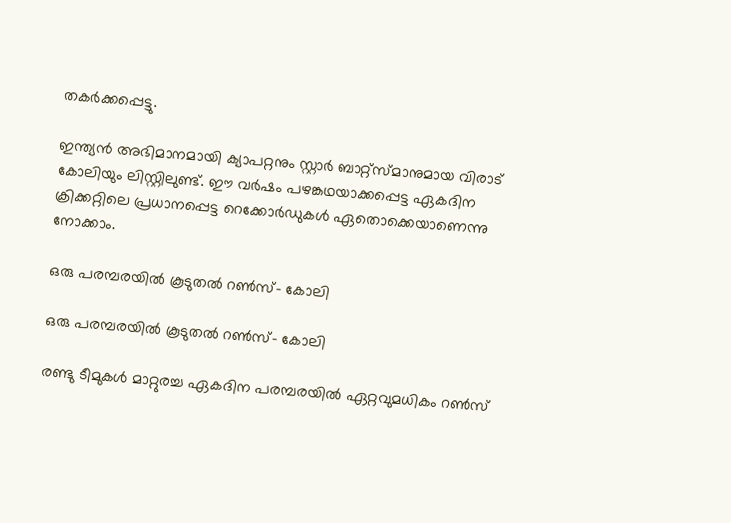തകര്‍ക്കപ്പെട്ടു.

ഇന്ത്യന്‍ അഭിമാനമായി ക്യാപറ്റനും സ്റ്റാര്‍ ബാറ്റ്‌സ്മാനുമായ വിരാട് കോലിയും ലിസ്റ്റിലുണ്ട്. ഈ വര്‍ഷം പഴങ്കഥയാക്കപ്പെട്ട ഏകദിന ക്രിക്കറ്റിലെ പ്രധാനപ്പെട്ട റെക്കോര്‍ഡുകള്‍ ഏതൊക്കെയാണെന്നു നോക്കാം.

ഒരു പരമ്പരയില്‍ കൂടുതല്‍ റണ്‍സ്- കോലി

ഒരു പരമ്പരയില്‍ കൂടുതല്‍ റണ്‍സ്- കോലി

രണ്ടു ടീമുകള്‍ മാറ്റുരച്ച ഏകദിന പരമ്പരയില്‍ ഏറ്റവുമധികം റണ്‍സ്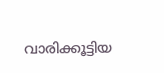വാരിക്കൂട്ടിയ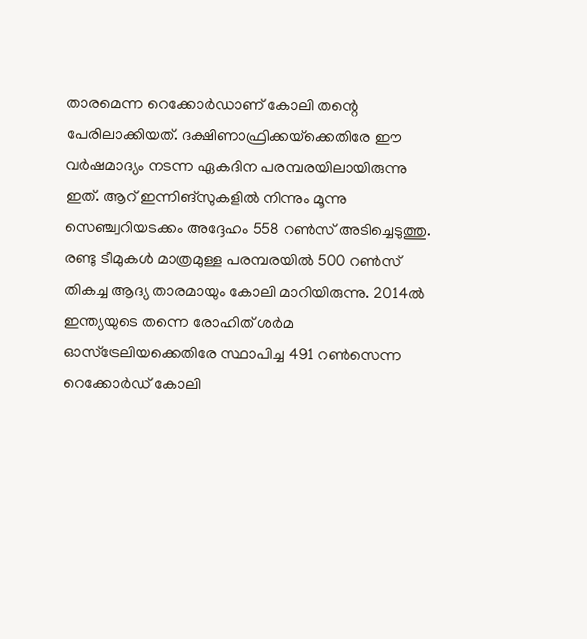താരമെന്ന റെക്കോര്‍ഡാണ് കോലി തന്റെ പേരിലാക്കിയത്. ദക്ഷിണാഫ്രിക്കയ്‌ക്കെതിരേ ഈ വര്‍ഷമാദ്യം നടന്ന ഏകദിന പരമ്പരയിലായിരുന്നു ഇത്. ആറ് ഇന്നിങ്‌സുകളില്‍ നിന്നും മൂന്നു സെഞ്ച്വറിയടക്കം അദ്ദേഹം 558 റണ്‍സ് അടിച്ചെടുത്തു.
രണ്ടു ടീമുകള്‍ മാത്രമുള്ള പരമ്പരയില്‍ 500 റണ്‍സ് തികച്ച ആദ്യ താരമായും കോലി മാറിയിരുന്നു. 2014ല്‍ ഇന്ത്യയുടെ തന്നെ രോഹിത് ശര്‍മ ഓസ്‌ട്രേലിയക്കെതിരേ സ്ഥാപിച്ച 491 റണ്‍സെന്ന റെക്കോര്‍ഡ് കോലി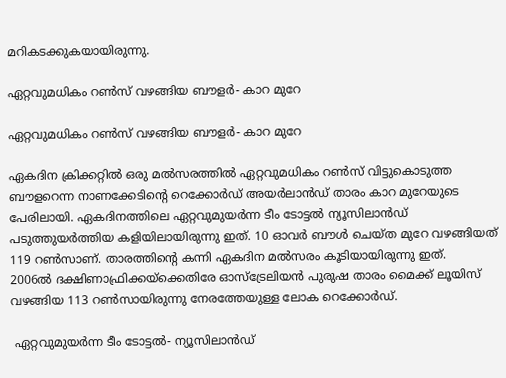മറികടക്കുകയായിരുന്നു.

ഏറ്റവുമധികം റണ്‍സ് വഴങ്ങിയ ബൗളര്‍- കാറ മുറേ

ഏറ്റവുമധികം റണ്‍സ് വഴങ്ങിയ ബൗളര്‍- കാറ മുറേ

ഏകദിന ക്രിക്കറ്റില്‍ ഒരു മല്‍സരത്തില്‍ ഏറ്റവുമധികം റണ്‍സ് വിട്ടുകൊടുത്ത ബൗളറെന്ന നാണക്കേടിന്റെ റെക്കോര്‍ഡ് അയര്‍ലാന്‍ഡ് താരം കാറ മുറേയുടെ പേരിലായി. ഏകദിനത്തിലെ ഏറ്റവുമുയര്‍ന്ന ടീം ടോട്ടല്‍ ന്യൂസിലാന്‍ഡ് പടുത്തുയര്‍ത്തിയ കളിയിലായിരുന്നു ഇത്. 10 ഓവര്‍ ബൗള്‍ ചെയ്ത മുറേ വഴങ്ങിയത് 119 റണ്‍സാണ്. താരത്തിന്റെ കന്നി ഏകദിന മല്‍സരം കൂടിയായിരുന്നു ഇത്.
2006ല്‍ ദക്ഷിണാഫ്രിക്കയ്‌ക്കെതിരേ ഓസ്‌ട്രേലിയന്‍ പുരുഷ താരം മൈക്ക് ലൂയിസ് വഴങ്ങിയ 113 റണ്‍സായിരുന്നു നേരത്തേയുള്ള ലോക റെക്കോര്‍ഡ്.

 ഏറ്റവുമുയര്‍ന്ന ടീം ടോട്ടല്‍- ന്യൂസിലാന്‍ഡ്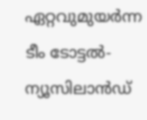ഏറ്റവുമുയര്‍ന്ന ടീം ടോട്ടല്‍- ന്യൂസിലാന്‍ഡ്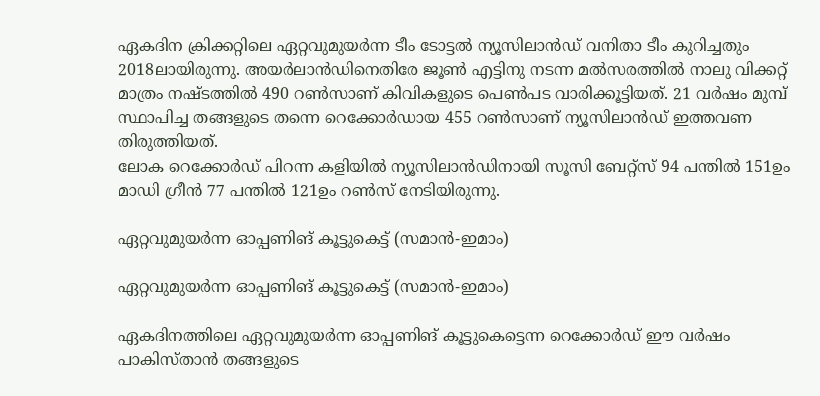ഏകദിന ക്രിക്കറ്റിലെ ഏറ്റവുമുയര്‍ന്ന ടീം ടോട്ടല്‍ ന്യൂസിലാന്‍ഡ് വനിതാ ടീം കുറിച്ചതും 2018ലായിരുന്നു. അയര്‍ലാന്‍ഡിനെതിരേ ജൂണ്‍ എട്ടിനു നടന്ന മല്‍സരത്തില്‍ നാലു വിക്കറ്റ് മാത്രം നഷ്ടത്തില്‍ 490 റണ്‍സാണ് കിവികളുടെ പെണ്‍പട വാരിക്കൂട്ടിയത്. 21 വര്‍ഷം മുമ്പ് സ്ഥാപിച്ച തങ്ങളുടെ തന്നെ റെക്കോര്‍ഡായ 455 റണ്‍സാണ് ന്യൂസിലാന്‍ഡ് ഇത്തവണ തിരുത്തിയത്.
ലോക റെക്കോര്‍ഡ് പിറന്ന കളിയില്‍ ന്യൂസിലാന്‍ഡിനായി സൂസി ബേറ്റ്‌സ് 94 പന്തില്‍ 151ഉം മാഡി ഗ്രീന്‍ 77 പന്തില്‍ 121ഉം റണ്‍സ് നേടിയിരുന്നു.

ഏറ്റവുമുയര്‍ന്ന ഓപ്പണിങ് കൂട്ടുകെട്ട് (സമാന്‍-ഇമാം)

ഏറ്റവുമുയര്‍ന്ന ഓപ്പണിങ് കൂട്ടുകെട്ട് (സമാന്‍-ഇമാം)

ഏകദിനത്തിലെ ഏറ്റവുമുയര്‍ന്ന ഓപ്പണിങ് കൂട്ടുകെട്ടെന്ന റെക്കോര്‍ഡ് ഈ വര്‍ഷം പാകിസ്താന്‍ തങ്ങളുടെ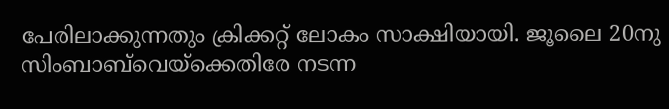പേരിലാക്കുന്നതും ക്രിക്കറ്റ് ലോകം സാക്ഷിയായി. ജൂലൈ 20നു സിംബാബ്‌വെയ്‌ക്കെതിരേ നടന്ന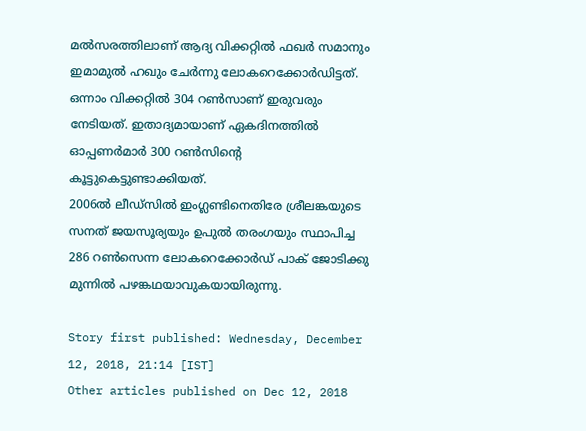മല്‍സരത്തിലാണ് ആദ്യ വിക്കറ്റില്‍ ഫഖര്‍ സമാനും ഇമാമുല്‍ ഹഖും ചേര്‍ന്നു ലോകറെക്കോര്‍ഡിട്ടത്. ഒന്നാം വിക്കറ്റില്‍ 304 റണ്‍സാണ് ഇരുവരും നേടിയത്. ഇതാദ്യമായാണ് ഏകദിനത്തില്‍ ഓപ്പണര്‍മാര്‍ 300 റണ്‍സിന്റെ കൂട്ടുകെട്ടുണ്ടാക്കിയത്.
2006ല്‍ ലീഡ്‌സില്‍ ഇംഗ്ലണ്ടിനെതിരേ ശ്രീലങ്കയുടെ സനത് ജയസൂര്യയും ഉപുല്‍ തരംഗയും സ്ഥാപിച്ച 286 റണ്‍സെന്ന ലോകറെക്കോര്‍ഡ് പാക് ജോടിക്കു മുന്നില്‍ പഴങ്കഥയാവുകയായിരുന്നു.

Story first published: Wednesday, December 12, 2018, 21:14 [IST]
Other articles published on Dec 12, 2018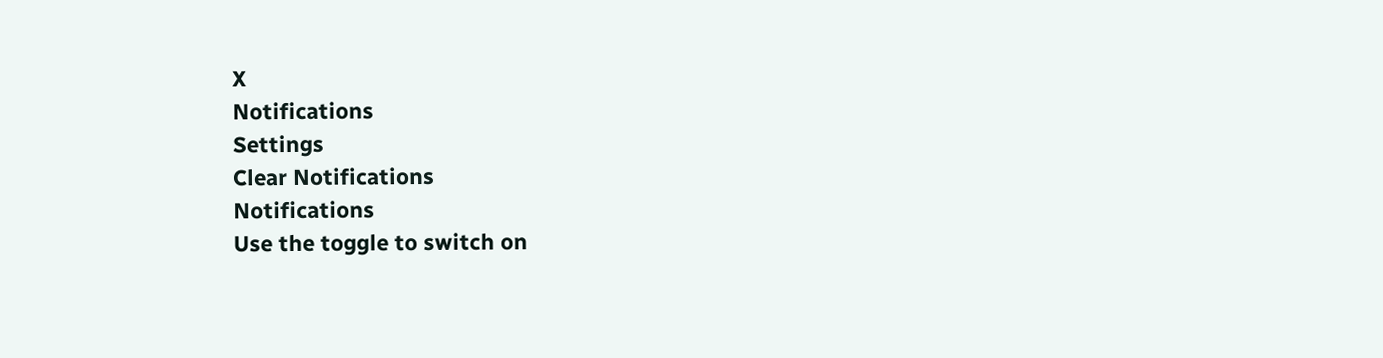X
Notifications
Settings
Clear Notifications
Notifications
Use the toggle to switch on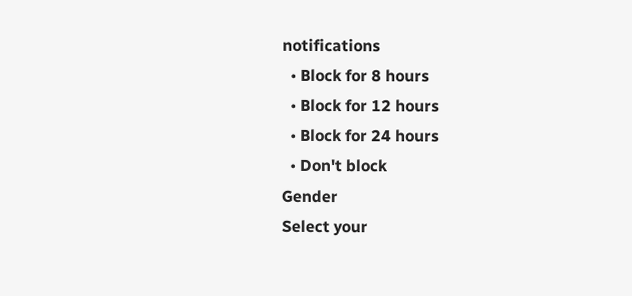notifications
  • Block for 8 hours
  • Block for 12 hours
  • Block for 24 hours
  • Don't block
Gender
Select your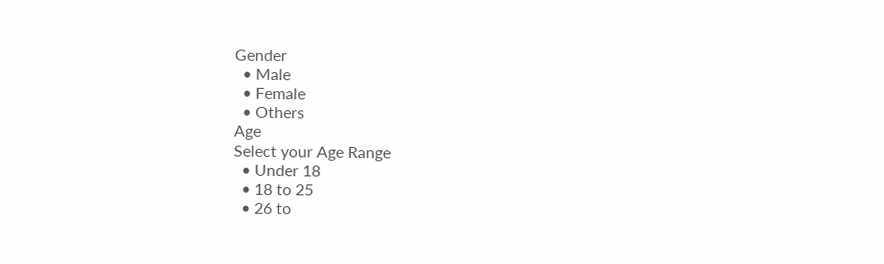Gender
  • Male
  • Female
  • Others
Age
Select your Age Range
  • Under 18
  • 18 to 25
  • 26 to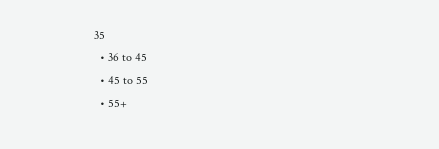35
  • 36 to 45
  • 45 to 55
  • 55+